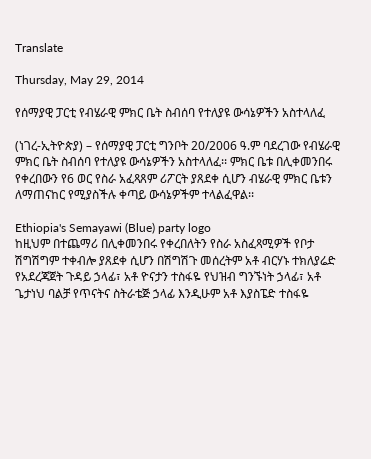Translate

Thursday, May 29, 2014

የሰማያዊ ፓርቲ የብሄራዊ ምክር ቤት ስብሰባ የተለያዩ ውሳኔዎችን አስተላለፈ

(ነገረ-ኢትዮጵያ) – የሰማያዊ ፓርቲ ግንቦት 20/2006 ዓ.ም ባደረገው የብሄራዊ ምክር ቤት ስብሰባ የተለያዩ ውሳኔዎችን አስተላለፈ፡፡ ምክር ቤቱ በሊቀመንበሩ የቀረበውን የ6 ወር የስራ አፈጻጸም ሪፖርት ያጸደቀ ሲሆን ብሄራዊ ምክር ቤቱን ለማጠናከር የሚያስችሉ ቀጣይ ውሳኔዎችም ተላልፈዋል፡፡

Ethiopia's Semayawi (Blue) party logo
ከዚህም በተጨማሪ በሊቀመንበሩ የቀረበለትን የስራ አስፈጻሚዎች የቦታ ሽግሽግም ተቀብሎ ያጸደቀ ሲሆን በሽግሽጉ መሰረትም አቶ ብርሃኑ ተክለያሬድ የአደረጃጀት ጉዳይ ኃላፊ፣ አቶ ዮናታን ተስፋዬ የህዝብ ግንኙነት ኃላፊ፣ አቶ ጌታነህ ባልቻ የጥናትና ስትራቴጅ ኃላፊ እንዲሁም አቶ እያስፔድ ተስፋዬ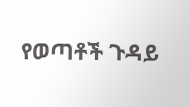የወጣቶች ጉዳይ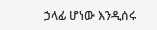ኃላፊ ሆነው እንዲሰሩ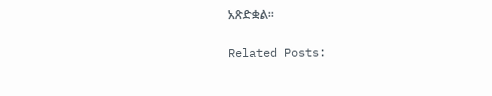አጽድቋል፡፡

Related Posts: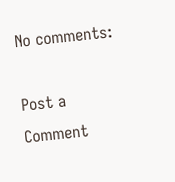No comments:

Post a Comment